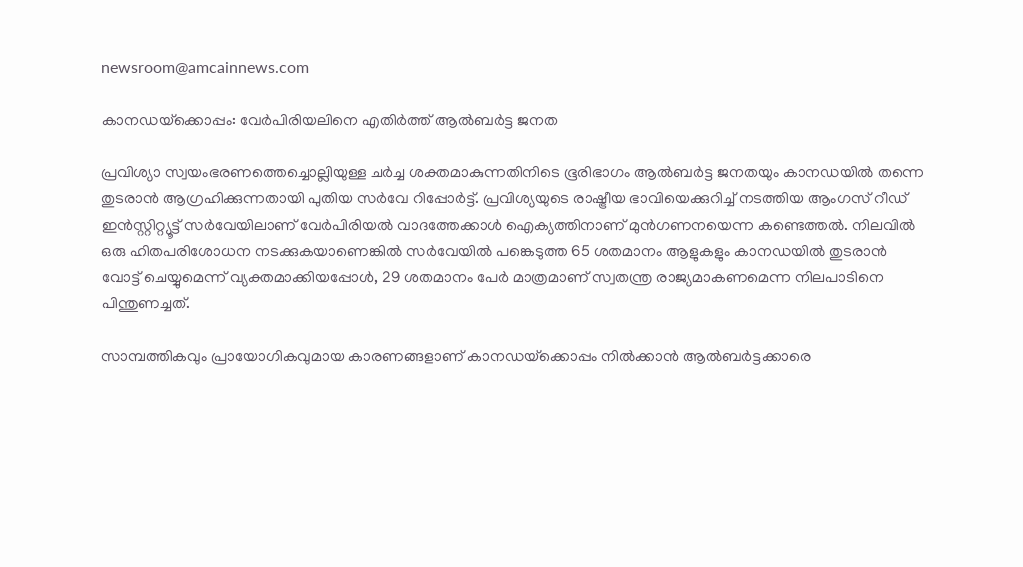newsroom@amcainnews.com

കാനഡയ്‌ക്കൊപ്പം: വേർപിരിയലിനെ എതിർത്ത് ആൽബർട്ട ജനത

പ്രവിശ്യാ സ്വയംഭരണത്തെച്ചൊല്ലിയുള്ള ചർച്ച ശക്തമാകുന്നതിനിടെ ഭൂരിഭാഗം ആൽബർട്ട ജനതയും കാനഡയിൽ തന്നെ തുടരാൻ ആഗ്രഹിക്കുന്നതായി പുതിയ സർവേ റിപ്പോർട്ട്. പ്രവിശ്യയുടെ രാഷ്ട്രീയ ഭാവിയെക്കുറിച്ച് നടത്തിയ ആംഗസ് റീഡ് ഇൻസ്റ്റിറ്റ്യൂട്ട് സർവേയിലാണ് വേർപിരിയൽ വാദത്തേക്കാൾ ഐക്യത്തിനാണ് മുൻഗണനയെന്ന കണ്ടെത്തൽ. നിലവിൽ ഒരു ഹിതപരിശോധന നടക്കുകയാണെങ്കിൽ സർവേയിൽ പങ്കെടുത്ത 65 ശതമാനം ആളുകളും കാനഡയിൽ തുടരാൻ വോട്ട് ചെയ്യുമെന്ന് വ്യക്തമാക്കിയപ്പോൾ, 29 ശതമാനം പേർ മാത്രമാണ് സ്വതന്ത്ര രാജ്യമാകണമെന്ന നിലപാടിനെ പിന്തുണച്ചത്.

സാമ്പത്തികവും പ്രായോഗികവുമായ കാരണങ്ങളാണ് കാനഡയ്‌ക്കൊപ്പം നിൽക്കാൻ ആൽബർട്ടക്കാരെ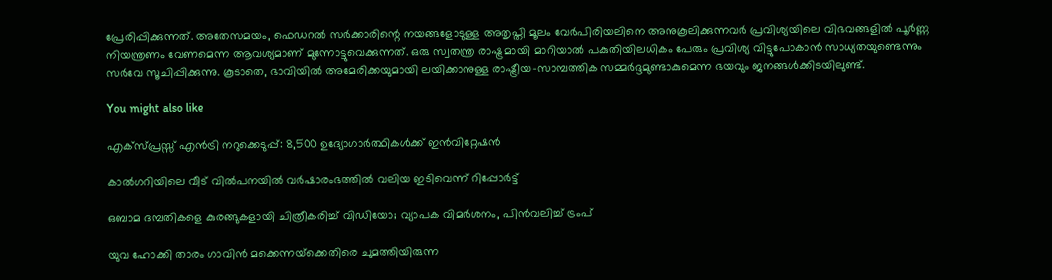പ്രേരിപ്പിക്കുന്നത്. അതേസമയം, ഫെഡറൽ സർക്കാരിന്റെ നയങ്ങളോടുള്ള അതൃപ്തി മൂലം വേർപിരിയലിനെ അനുകൂലിക്കുന്നവർ പ്രവിശ്യയിലെ വിഭവങ്ങളിൽ പൂർണ്ണ നിയന്ത്രണം വേണമെന്ന ആവശ്യമാണ് മുന്നോട്ടുവെക്കുന്നത്. ഒരു സ്വതന്ത്ര രാഷ്ട്രമായി മാറിയാൽ പകുതിയിലധികം പേരും പ്രവിശ്യ വിട്ടുപോകാൻ സാധ്യതയുണ്ടെന്നും സർവേ സൂചിപ്പിക്കുന്നു. കൂടാതെ, ഭാവിയിൽ അമേരിക്കയുമായി ലയിക്കാനുള്ള രാഷ്ട്രീയ-സാമ്പത്തിക സമ്മർദ്ദമുണ്ടാകുമെന്ന ഭയവും ജനങ്ങൾക്കിടയിലുണ്ട്.

You might also like

എക്സ്പ്രസ്സ്‌ എൻട്രി നറുക്കെടുപ്പ്: 8,500 ഉദ്യോഗാർത്ഥികൾക്ക് ഇൻവിറ്റേഷൻ

കാൽഗറിയിലെ വീട് വിൽപനയിൽ വർഷാരംഭത്തിൽ വലിയ ഇടിവെന്ന് റിപ്പോർട്ട്

ഒബാമ ദമ്പതികളെ കുരങ്ങുകളായി ചിത്രീകരിച്ച് വിഡിയോ; വ്യാപക വിമര്‍ശനം, പിന്‍വലിച്ച് ട്രംപ്

യുവ ഹോക്കി താരം ഗാവിൻ മക്കെന്നയ്‌ക്കെതിരെ ചുമത്തിയിരുന്ന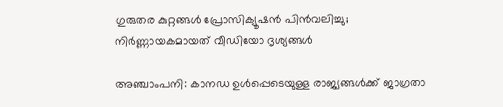ഗുരുതര കുറ്റങ്ങൾ പ്രോസിക്യൂഷൻ പിൻവലിച്ചു; നിർണ്ണായകമായത് വീഡിയോ ദൃശ്യങ്ങൾ

അഞ്ചാംപനി: കാനഡ ഉൾപ്പെടെയുള്ള രാജ്യങ്ങൾക്ക് ജാഗ്രതാ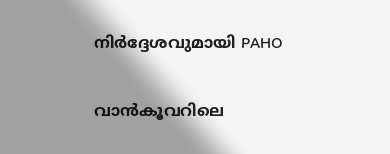നിർദ്ദേശവുമായി PAHO

വാൻകൂവറിലെ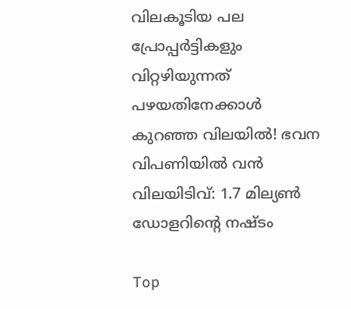വിലകൂടിയ പല പ്രോപ്പർട്ടികളും വിറ്റഴിയുന്നത് പഴയതിനേക്കാൾ കുറഞ്ഞ വിലയിൽ! ഭവന വിപണിയിൽ വൻ വിലയിടിവ്: 1.7 മില്യൺ ഡോളറിന്റെ നഷ്ടം

Top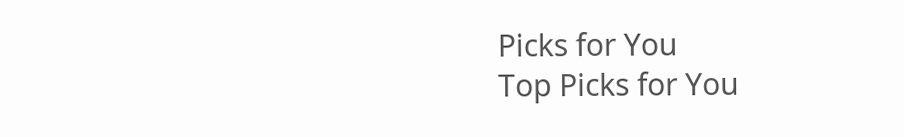Picks for You
Top Picks for You